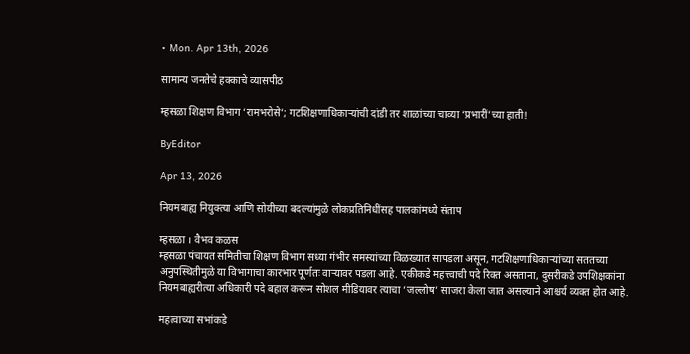• Mon. Apr 13th, 2026

सामान्य जनतेचे हक्काचे व्यासपीठ

म्हसळा शिक्षण विभाग ‘रामभरोसे’; गटशिक्षणाधिकाऱ्यांची दांडी तर शाळांच्या चाव्या ‘प्रभारीं’च्या हाती!

ByEditor

Apr 13, 2026

नियमबाह्य नियुक्त्या आणि सोयीच्या बदल्यांमुळे लोकप्रतिनिधींसह पालकांमध्ये संताप

म्हसळा । वैभव कळस
म्हसळा पंचायत समितीचा शिक्षण विभाग सध्या गंभीर समस्यांच्या विळख्यात सापडला असून, गटशिक्षणाधिकाऱ्यांच्या सततच्या अनुपस्थितीमुळे या विभागाचा कारभार पूर्णतः वाऱ्यावर पडला आहे. एकीकडे महत्त्वाची पदे रिक्त असताना, दुसरीकडे उपशिक्षकांना नियमबाह्यरीत्या अधिकारी पदे बहाल करून सोशल मीडियावर त्याचा ‘जल्लोष’ साजरा केला जात असल्याने आश्चर्य व्यक्त होत आहे.

महत्वाच्या सभांकडे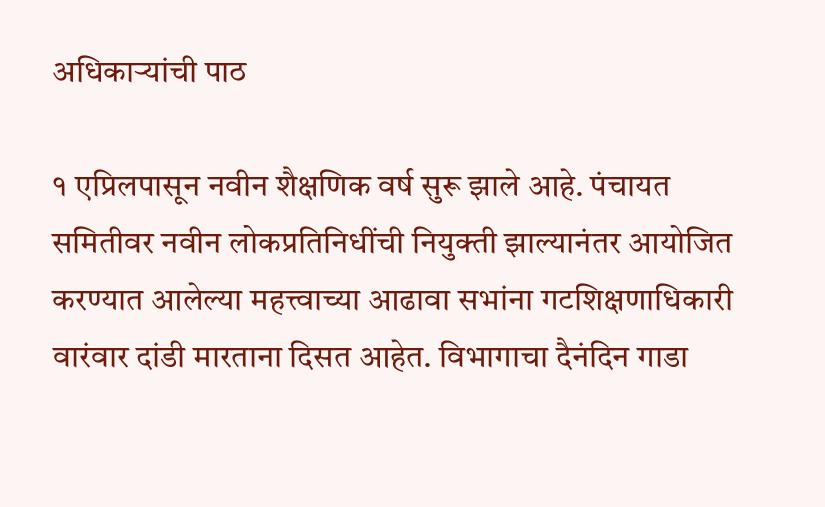अधिकाऱ्यांची पाठ

१ एप्रिलपासून नवीन शैक्षणिक वर्ष सुरू झाले आहे. पंचायत समितीवर नवीन लोकप्रतिनिधींची नियुक्ती झाल्यानंतर आयोजित करण्यात आलेल्या महत्त्वाच्या आढावा सभांना गटशिक्षणाधिकारी वारंवार दांडी मारताना दिसत आहेत. विभागाचा दैनंदिन गाडा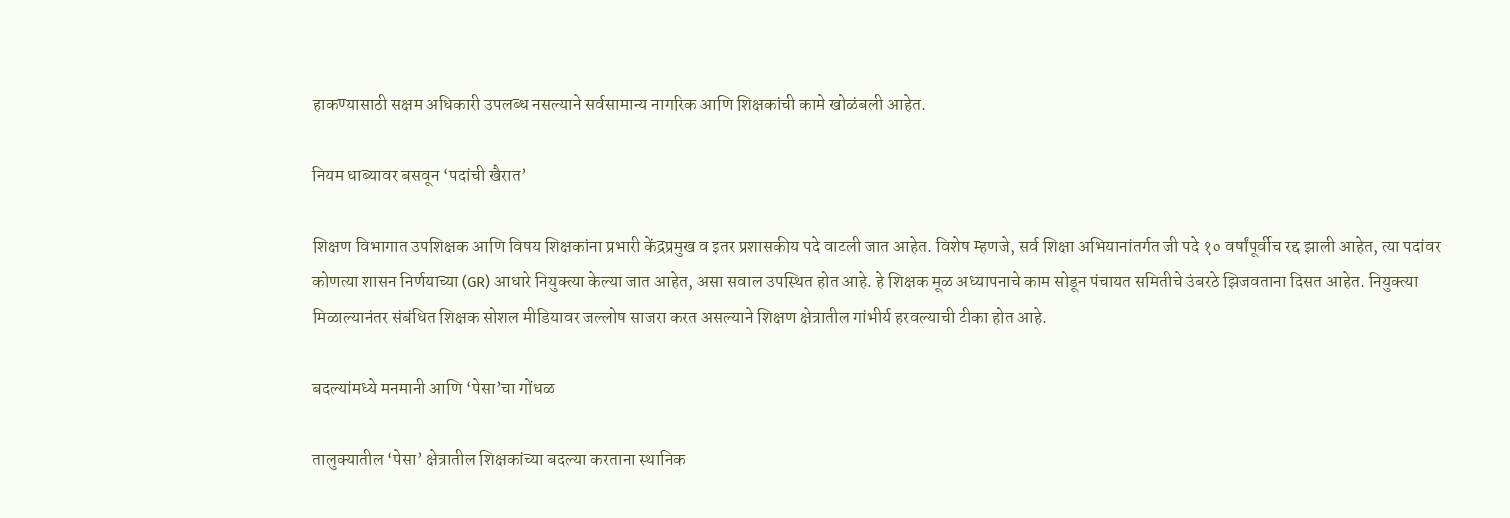हाकण्यासाठी सक्षम अधिकारी उपलब्ध नसल्याने सर्वसामान्य नागरिक आणि शिक्षकांची कामे खोळंबली आहेत.

नियम धाब्यावर बसवून ‘पदांची खैरात’

शिक्षण विभागात उपशिक्षक आणि विषय शिक्षकांना प्रभारी केंद्रप्रमुख व इतर प्रशासकीय पदे वाटली जात आहेत. विशेष म्हणजे, सर्व शिक्षा अभियानांतर्गत जी पदे १० वर्षांपूर्वीच रद्द झाली आहेत, त्या पदांवर कोणत्या शासन निर्णयाच्या (GR) आधारे नियुक्त्या केल्या जात आहेत, असा सवाल उपस्थित होत आहे. हे शिक्षक मूळ अध्यापनाचे काम सोडून पंचायत समितीचे उंबरठे झिजवताना दिसत आहेत. नियुक्त्या मिळाल्यानंतर संबंधित शिक्षक सोशल मीडियावर जल्लोष साजरा करत असल्याने शिक्षण क्षेत्रातील गांभीर्य हरवल्याची टीका होत आहे.

बदल्यांमध्ये मनमानी आणि ‘पेसा’चा गोंधळ

तालुक्यातील ‘पेसा’ क्षेत्रातील शिक्षकांच्या बदल्या करताना स्थानिक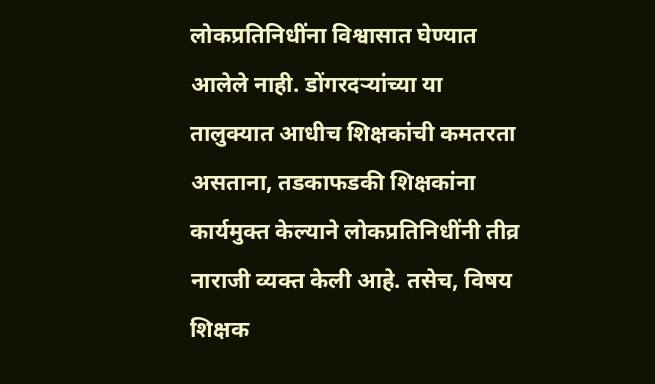लोकप्रतिनिधींना विश्वासात घेण्यात आलेले नाही. डोंगरदऱ्यांच्या या तालुक्यात आधीच शिक्षकांची कमतरता असताना, तडकाफडकी शिक्षकांना कार्यमुक्त केल्याने लोकप्रतिनिधींनी तीव्र नाराजी व्यक्त केली आहे. तसेच, विषय शिक्षक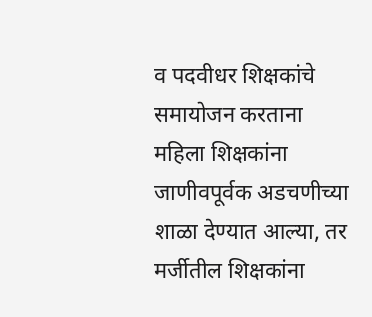व पदवीधर शिक्षकांचे समायोजन करताना महिला शिक्षकांना जाणीवपूर्वक अडचणीच्या शाळा देण्यात आल्या, तर मर्जीतील शिक्षकांना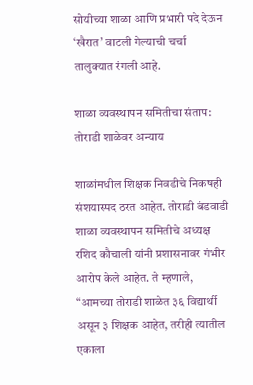सोयीच्या शाळा आणि प्रभारी पदे देऊन ‘खैरात’ वाटली गेल्याची चर्चा तालुक्यात रंगली आहे.

शाळा व्यवस्थापन समितीचा संताप: तोराडी शाळेवर अन्याय

शाळांमधील शिक्षक निवडीचे निकषही संशयास्पद ठरत आहेत. तोराडी बंडवाडी शाळा व्यवस्थापन समितीचे अध्यक्ष रशिद कौचाली यांनी प्रशासनावर गंभीर आरोप केले आहेत. ते म्हणाले, “आमच्या तोराडी शाळेत ३६ विद्यार्थी असून ३ शिक्षक आहेत, तरीही त्यातील एकाला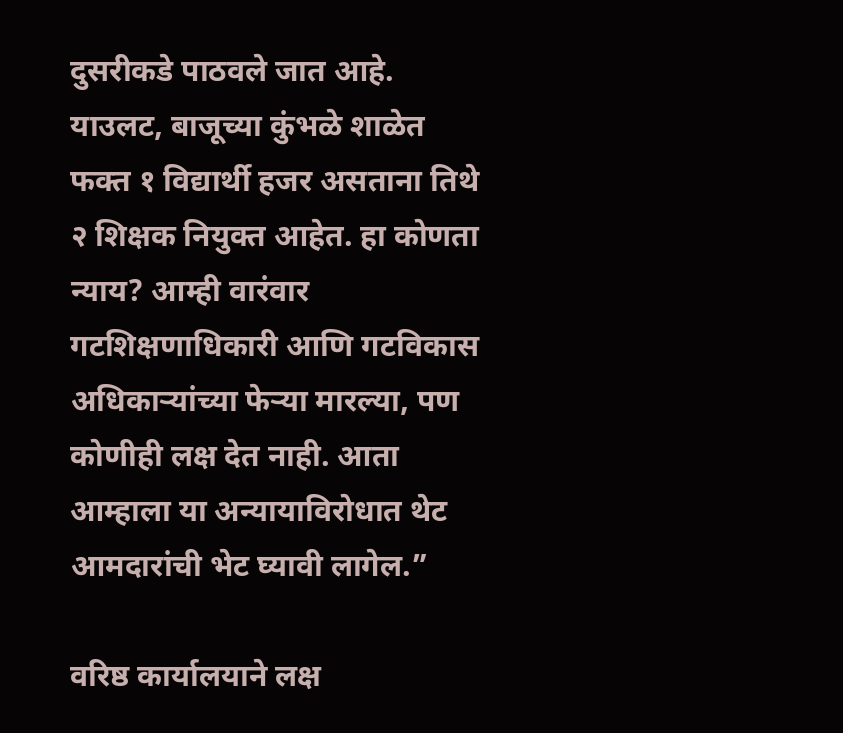दुसरीकडे पाठवले जात आहे. याउलट, बाजूच्या कुंभळे शाळेत फक्त १ विद्यार्थी हजर असताना तिथे २ शिक्षक नियुक्त आहेत. हा कोणता न्याय? आम्ही वारंवार गटशिक्षणाधिकारी आणि गटविकास अधिकाऱ्यांच्या फेऱ्या मारल्या, पण कोणीही लक्ष देत नाही. आता आम्हाला या अन्यायाविरोधात थेट आमदारांची भेट घ्यावी लागेल.”

वरिष्ठ कार्यालयाने लक्ष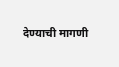देण्याची मागणी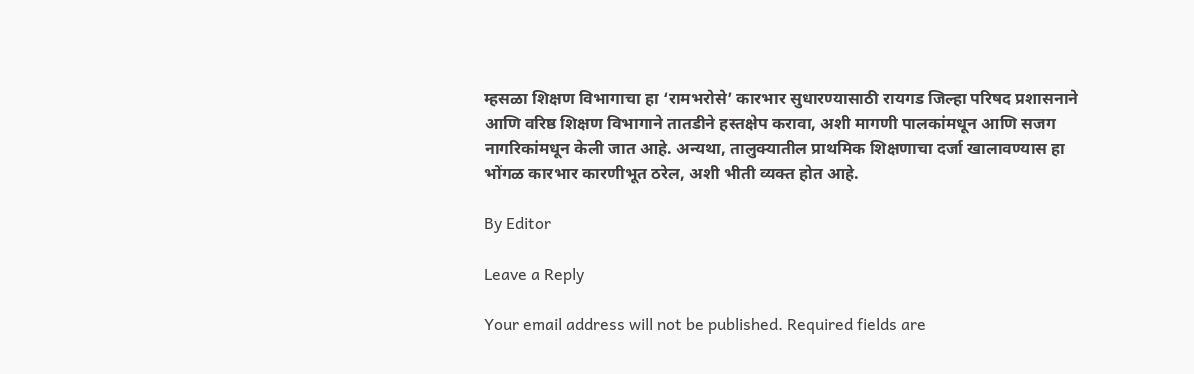म्हसळा शिक्षण विभागाचा हा ‘रामभरोसे’ कारभार सुधारण्यासाठी रायगड जिल्हा परिषद प्रशासनाने आणि वरिष्ठ शिक्षण विभागाने तातडीने हस्तक्षेप करावा, अशी मागणी पालकांमधून आणि सजग नागरिकांमधून केली जात आहे. अन्यथा, तालुक्यातील प्राथमिक शिक्षणाचा दर्जा खालावण्यास हा भोंगळ कारभार कारणीभूत ठरेल, अशी भीती व्यक्त होत आहे.

By Editor

Leave a Reply

Your email address will not be published. Required fields are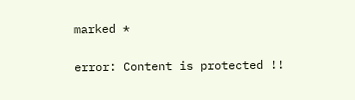marked *

error: Content is protected !!